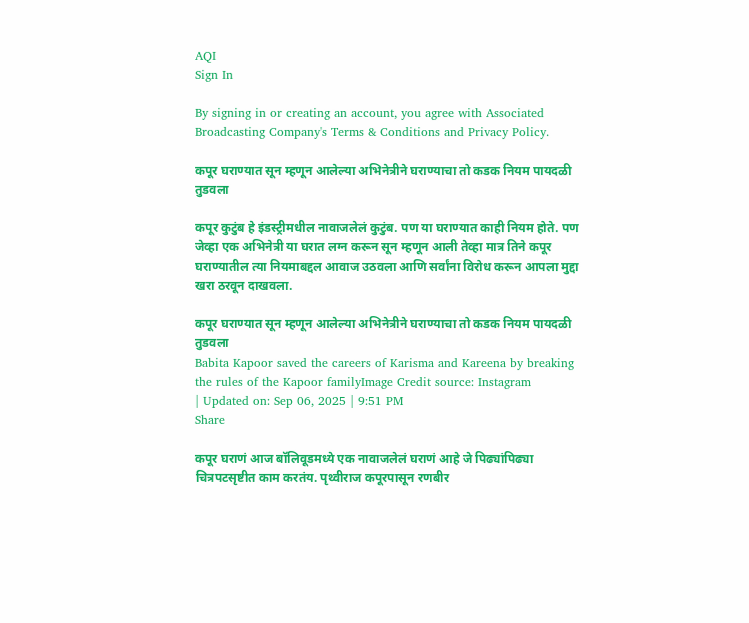AQI
Sign In

By signing in or creating an account, you agree with Associated Broadcasting Company's Terms & Conditions and Privacy Policy.

कपूर घराण्यात सून म्हणून आलेल्या अभिनेत्रीने घराण्याचा तो कडक नियम पायदळी तुडवला

कपूर कुटुंब हे इंडस्ट्रीमधील नावाजलेलं कुटुंब. पण या घराण्यात काही नियम होते. पण जेव्हा एक अभिनेत्री या घरात लग्न करून सून म्हणून आली तेव्हा मात्र तिने कपूर घराण्यातील त्या नियमाबद्दल आवाज उठवला आणि सर्वांना विरोध करून आपला मुद्दा खरा ठरवून दाखवला.

कपूर घराण्यात सून म्हणून आलेल्या अभिनेत्रीने घराण्याचा तो कडक नियम पायदळी तुडवला
Babita Kapoor saved the careers of Karisma and Kareena by breaking the rules of the Kapoor familyImage Credit source: Instagram
| Updated on: Sep 06, 2025 | 9:51 PM
Share

कपूर घराणं आज बॉलिवूडमध्ये एक नावाजलेलं घराणं आहे जे पिढ्यांपिढ्या चित्रपटसृष्टीत काम करतंय. पृथ्वीराज कपूरपासून रणबीर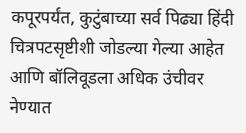कपूरपर्यंत, कुटुंबाच्या सर्व पिढ्या हिंदी चित्रपटसृष्टीशी जोडल्या गेल्या आहेत आणि बॉलिवूडला अधिक उंचीवर नेण्यात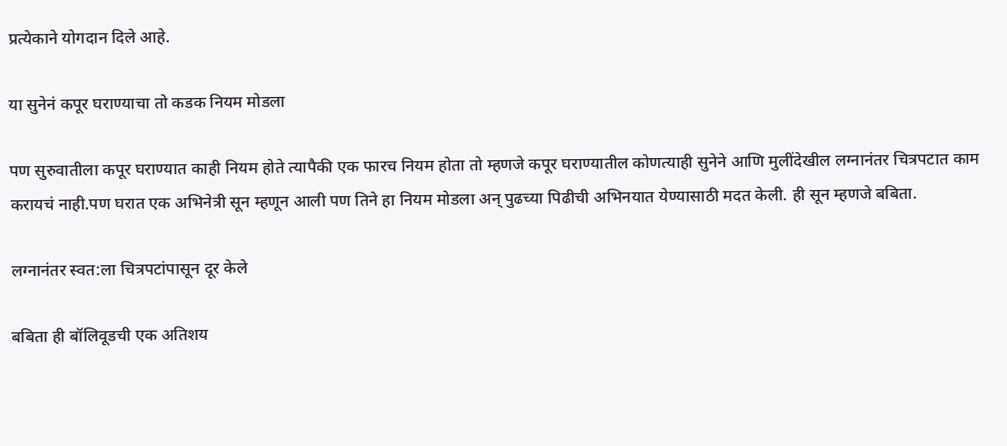प्रत्येकाने योगदान दिले आहे.

या सुनेनं कपूर घराण्याचा तो कडक नियम मोडला

पण सुरुवातीला कपूर घराण्यात काही नियम होते त्यापैकी एक फारच नियम होता तो म्हणजे कपूर घराण्यातील कोणत्याही सुनेने आणि मुलींदेखील लग्नानंतर चित्रपटात काम करायचं नाही.पण घरात एक अभिनेत्री सून म्हणून आली पण तिने हा नियम मोडला अन् पुढच्या पिढीची अभिनयात येण्यासाठी मदत केली. ही सून म्हणजे बबिता.

लग्नानंतर स्वत:ला चित्रपटांपासून दूर केले

बबिता ही बॉलिवूडची एक अतिशय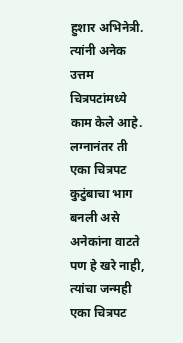हुशार अभिनेत्री. त्यांनी अनेक उत्तम चित्रपटांमध्ये काम केले आहे. लग्नानंतर ती एका चित्रपट कुटुंबाचा भाग बनली असे अनेकांना वाटते पण हे खरे नाही, त्यांचा जन्मही एका चित्रपट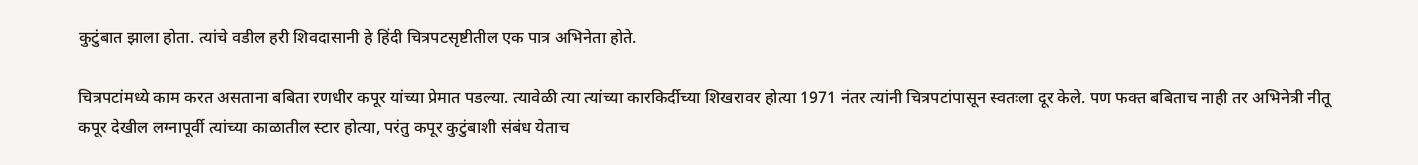कुटुंबात झाला होता. त्यांचे वडील हरी शिवदासानी हे हिंदी चित्रपटसृष्टीतील एक पात्र अभिनेता होते.

चित्रपटांमध्ये काम करत असताना बबिता रणधीर कपूर यांच्या प्रेमात पडल्या. त्यावेळी त्या त्यांच्या कारकिर्दीच्या शिखरावर होत्या 1971 नंतर त्यांनी चित्रपटांपासून स्वतःला दूर केले. पण फक्त बबिताच नाही तर अभिनेत्री नीतू कपूर देखील लग्नापूर्वी त्यांच्या काळातील स्टार होत्या, परंतु कपूर कुटुंबाशी संबंध येताच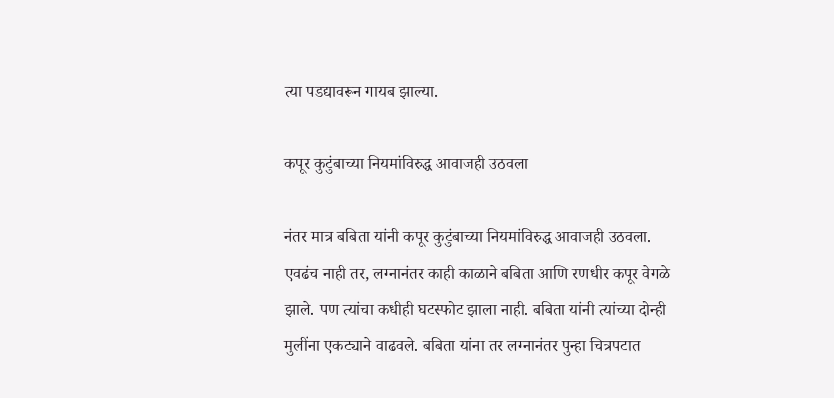त्या पडद्यावरून गायब झाल्या.

कपूर कुटुंबाच्या नियमांविरुद्ध आवाजही उठवला

नंतर मात्र बबिता यांनी कपूर कुटुंबाच्या नियमांविरुद्ध आवाजही उठवला. एवढंच नाही तर, लग्नानंतर काही काळाने बबिता आणि रणधीर कपूर वेगळे झाले. पण त्यांचा कधीही घटस्फोट झाला नाही. बबिता यांनी त्यांच्या दोन्ही मुलींना एकट्याने वाढवले. बबिता यांना तर लग्नानंतर पुन्हा चित्रपटात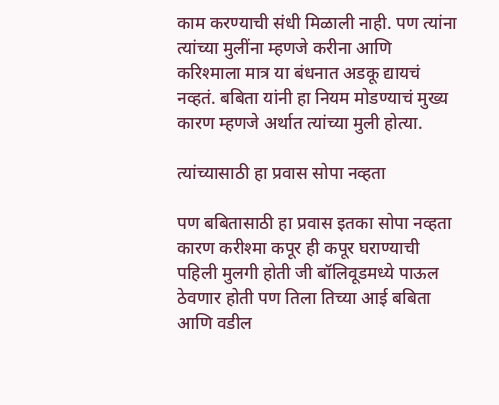काम करण्याची संधी मिळाली नाही. पण त्यांना त्यांच्या मुलींना म्हणजे करीना आणि करिश्माला मात्र या बंधनात अडकू द्यायचं नव्हतं. बबिता यांनी हा नियम मोडण्याचं मुख्य कारण म्हणजे अर्थात त्यांच्या मुली होत्या.

त्यांच्यासाठी हा प्रवास सोपा नव्हता

पण बबितासाठी हा प्रवास इतका सोपा नव्हता कारण करीश्मा कपूर ही कपूर घराण्याची पहिली मुलगी होती जी बॉलिवूडमध्ये पाऊल ठेवणार होती पण तिला तिच्या आई बबिता आणि वडील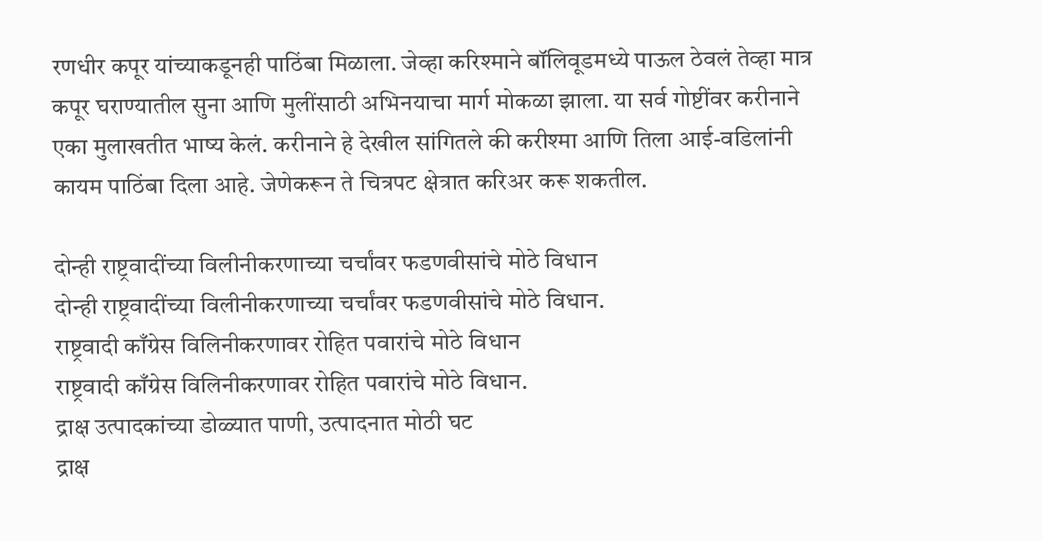रणधीर कपूर यांच्याकडूनही पाठिंबा मिळाला. जेव्हा करिश्माने बॉलिवूडमध्ये पाऊल ठेवलं तेव्हा मात्र कपूर घराण्यातील सुना आणि मुलींसाठी अभिनयाचा मार्ग मोकळा झाला. या सर्व गोष्टींवर करीनाने एका मुलाखतीत भाष्य केलं. करीनाने हे देखील सांगितले की करीश्मा आणि तिला आई-वडिलांनी कायम पाठिंबा दिला आहे. जेणेकरून ते चित्रपट क्षेत्रात करिअर करू शकतील.

दोन्ही राष्ट्रवादींच्या विलीनीकरणाच्या चर्चांवर फडणवीसांचे मोठे विधान
दोन्ही राष्ट्रवादींच्या विलीनीकरणाच्या चर्चांवर फडणवीसांचे मोठे विधान.
राष्ट्रवादी काँग्रेस विलिनीकरणावर रोहित पवारांचे मोठे विधान
राष्ट्रवादी काँग्रेस विलिनीकरणावर रोहित पवारांचे मोठे विधान.
द्राक्ष उत्पादकांच्या डोळ्यात पाणी, उत्पादनात मोठी घट
द्राक्ष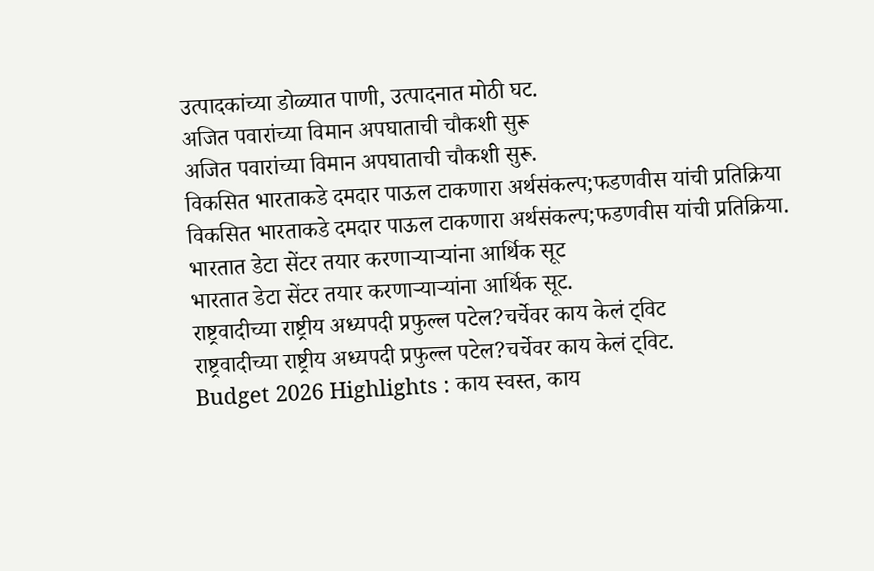उत्पादकांच्या डोळ्यात पाणी, उत्पादनात मोठी घट.
अजित पवारांच्या विमान अपघाताची चौकशी सुरू
अजित पवारांच्या विमान अपघाताची चौकशी सुरू.
विकसित भारताकडे दमदार पाऊल टाकणारा अर्थसंकल्प;फडणवीस यांची प्रतिक्रिया
विकसित भारताकडे दमदार पाऊल टाकणारा अर्थसंकल्प;फडणवीस यांची प्रतिक्रिया.
भारतात डेटा सेंटर तयार करणाऱ्याऱ्यांना आर्थिक सूट
भारतात डेटा सेंटर तयार करणाऱ्याऱ्यांना आर्थिक सूट.
राष्ट्रवादीच्या राष्ट्रीय अध्यपदी प्रफुल्ल पटेल?चर्चेवर काय केलं ट्विट
राष्ट्रवादीच्या राष्ट्रीय अध्यपदी प्रफुल्ल पटेल?चर्चेवर काय केलं ट्विट.
Budget 2026 Highlights : काय स्वस्त, काय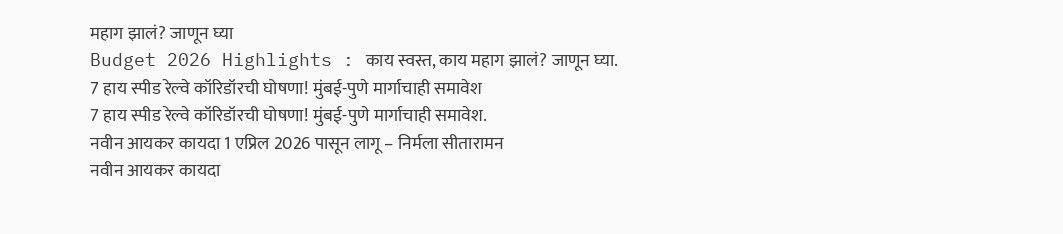महाग झालं? जाणून घ्या
Budget 2026 Highlights : काय स्वस्त, काय महाग झालं? जाणून घ्या.
7 हाय स्पीड रेल्वे कॉरिडॉरची घोषणा! मुंबई-पुणे मार्गाचाही समावेश
7 हाय स्पीड रेल्वे कॉरिडॉरची घोषणा! मुंबई-पुणे मार्गाचाही समावेश.
नवीन आयकर कायदा 1 एप्रिल 2026 पासून लागू – निर्मला सीतारामन
नवीन आयकर कायदा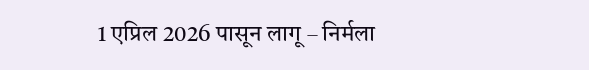1 एप्रिल 2026 पासून लागू – निर्मला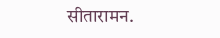सीतारामन.